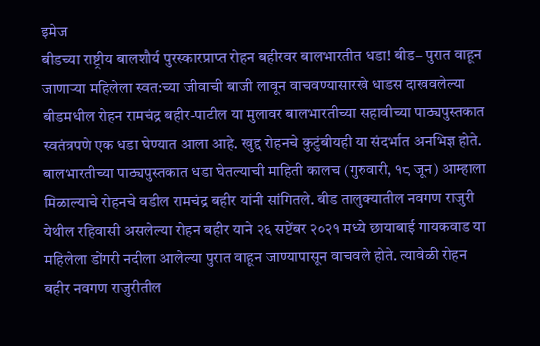इमेज
बीडच्या राष्ट्रीय बालशौर्य पुरस्कारप्राप्त रोहन बहीरवर बालभारतीत धडा! बीड– पुरात वाहून जाणाऱ्या महिलेला स्वत:च्या जीवाची बाजी लावून वाचवण्यासारखे धाडस दाखवलेल्या बीडमधील रोहन रामचंद्र बहीर-पाटील या मुलावर बालभारतीच्या सहावीच्या पाठ्यपुस्तकात स्वतंत्रपणे एक धडा घेण्यात आला आहे. खुद्द रोहनचे कुटुंबीयही या संदर्भात अनभिज्ञ होते. बालभारतीच्या पाठ्यपुस्तकात धडा घेतल्याची माहिती कालच (गुरुवारी, १८ जून) आम्हाला मिळाल्याचे रोहनचे वडील रामचंद्र बहीर यांनी सांगितले. बीड तालुक्यातील नवगण राजुरी येथील रहिवासी असलेल्या रोहन बहीर याने २६ सप्टेंबर २०२१ मध्ये छायाबाई गायकवाड या महिलेला डोंगरी नदीला आलेल्या पुरात वाहून जाण्यापासून वाचवले होते. त्यावेळी रोहन बहीर नवगण राजुरीतील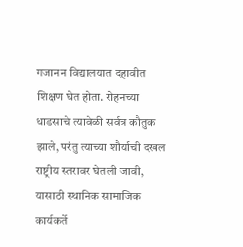गजानन विद्यालयात दहावीत शिक्षण घेत होता. रोहनच्या धाडसाचे त्यावेळी सर्वत्र कौतुक झाले, परंतु त्याच्या शौर्याची दखल राष्ट्रीय स्तरावर घेतली जावी, यासाठी स्थानिक सामाजिक कार्यकर्ते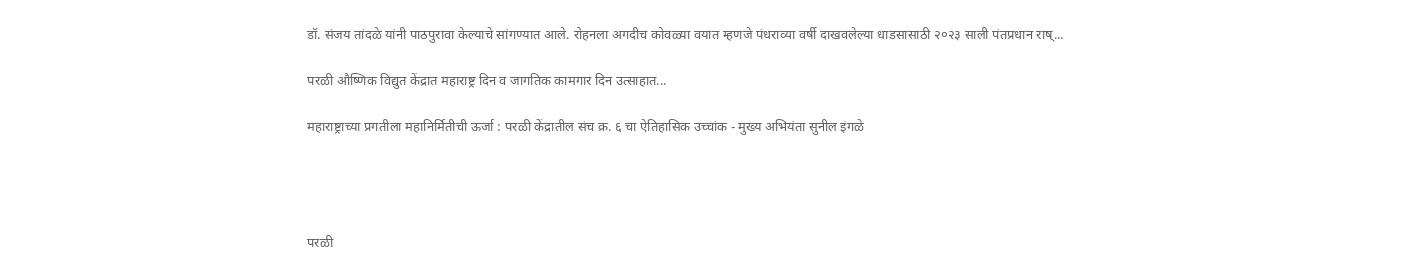डॉ. संजय तांदळे यांनी पाठपुरावा केल्याचे सांगण्यात आले. रोहनला अगदीच कोवळ्या वयात म्हणजे पंधराव्या वर्षी दाखवलेल्या धाडसासाठी २०२३ साली पंतप्रधान राष्...

परळी औष्णिक विद्युत केंद्रात महाराष्ट्र दिन व जागतिक कामगार दिन उत्साहात...

महाराष्ट्राच्या प्रगतीला महानिर्मितीची ऊर्जा : परळी केंद्रातील संच क्र. ६ चा ऐतिहासिक उच्चांक - मुख्य अभियंता सुनील इंगळे




परळी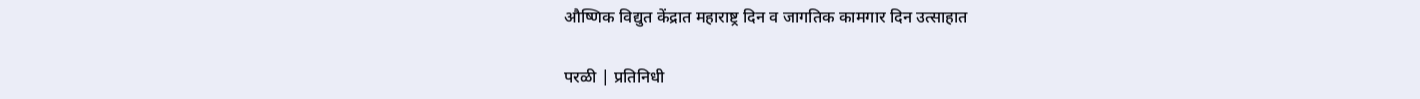औष्णिक विद्युत केंद्रात महाराष्ट्र दिन व जागतिक कामगार दिन उत्साहात

परळी | प्रतिनिधी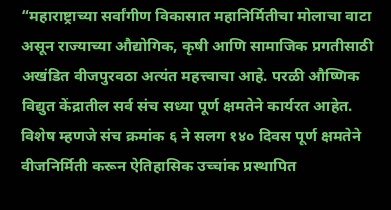“महाराष्ट्राच्या सर्वांगीण विकासात महानिर्मितीचा मोलाचा वाटा असून राज्याच्या औद्योगिक, कृषी आणि सामाजिक प्रगतीसाठी अखंडित वीजपुरवठा अत्यंत महत्त्वाचा आहे. परळी औष्णिक विद्युत केंद्रातील सर्व संच सध्या पूर्ण क्षमतेने कार्यरत आहेत. विशेष म्हणजे संच क्रमांक ६ ने सलग १४० दिवस पूर्ण क्षमतेने वीजनिर्मिती करून ऐतिहासिक उच्चांक प्रस्थापित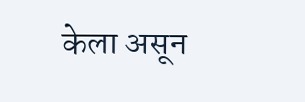केला असून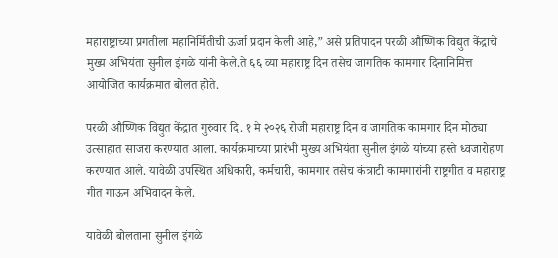महाराष्ट्राच्या प्रगतीला महानिर्मितीची ऊर्जा प्रदान केली आहे,” असे प्रतिपादन परळी औष्णिक विद्युत केंद्राचे मुख्य अभियंता सुनील इंगळे यांनी केले.ते ६६ व्या महाराष्ट्र दिन तसेच जागतिक कामगार दिनानिमित्त आयोजित कार्यक्रमात बोलत होते.

परळी औष्णिक विद्युत केंद्रात गुरुवार दि. १ मे २०२६ रोजी महाराष्ट्र दिन व जागतिक कामगार दिन मोठ्या उत्साहात साजरा करण्यात आला. कार्यक्रमाच्या प्रारंभी मुख्य अभियंता सुनील इंगळे यांच्या हस्ते ध्वजारोहण करण्यात आले. यावेळी उपस्थित अधिकारी, कर्मचारी, कामगार तसेच कंत्राटी कामगारांनी राष्ट्रगीत व महाराष्ट्र गीत गाऊन अभिवादन केले.

यावेळी बोलताना सुनील इंगळे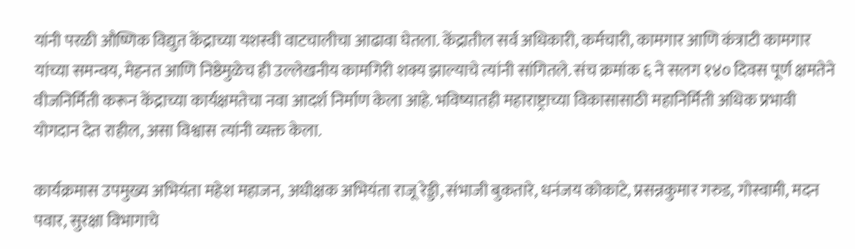यांनी परळी औष्णिक विद्युत केंद्राच्या यशस्वी वाटचालीचा आढावा घेतला. केंद्रातील सर्व अधिकारी, कर्मचारी, कामगार आणि कंत्राटी कामगार यांच्या समन्वय, मेहनत आणि निष्ठेमुळेच ही उल्लेखनीय कामगिरी शक्य झाल्याचे त्यांनी सांगितले. संच क्रमांक ६ ने सलग १४० दिवस पूर्ण क्षमतेने वीजनिर्मिती करून केंद्राच्या कार्यक्षमतेचा नवा आदर्श निर्माण केला आहे. भविष्यातही महाराष्ट्राच्या विकासासाठी महानिर्मिती अधिक प्रभावी योगदान देत राहील, असा विश्वास त्यांनी व्यक्त केला.

कार्यक्रमास उपमुख्य अभियंता महेश महाजन, अधीक्षक अभियंता राजू रेड्डी, संभाजी बुकतारे, धनंजय कोकाटे, प्रसन्नकुमार गरुड, गोस्वामी, मदन पवार, सुरक्षा विभागाचे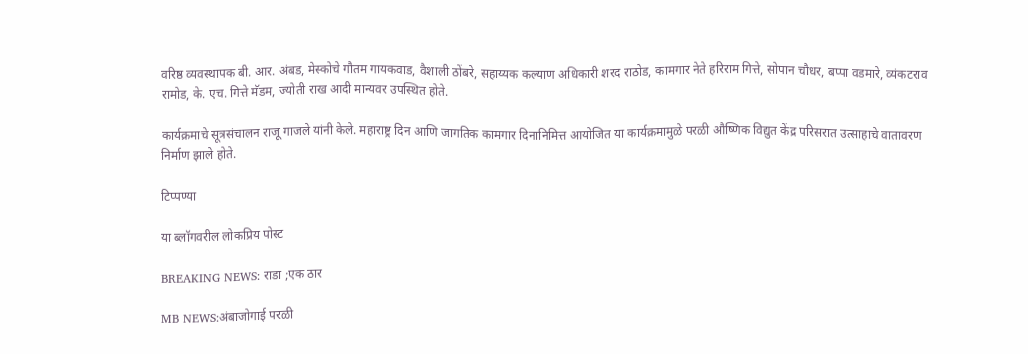वरिष्ठ व्यवस्थापक बी. आर. अंबड, मेस्कोचे गौतम गायकवाड, वैशाली ठोंबरे, सहाय्यक कल्याण अधिकारी शरद राठोड, कामगार नेते हरिराम गित्ते, सोपान चौधर, बप्पा वडमारे, व्यंकटराव रामोड, के. एच. गित्ते मॅडम, ज्योती राख आदी मान्यवर उपस्थित होते.

कार्यक्रमाचे सूत्रसंचालन राजू गाजले यांनी केले. महाराष्ट्र दिन आणि जागतिक कामगार दिनानिमित्त आयोजित या कार्यक्रमामुळे परळी औष्णिक विद्युत केंद्र परिसरात उत्साहाचे वातावरण निर्माण झाले होते.

टिप्पण्या

या ब्लॉगवरील लोकप्रिय पोस्ट

BREAKING NEWS: राडा ;एक ठार

MB NEWS:अंबाजोगाई परळी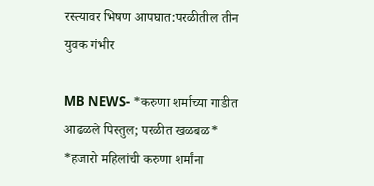रस्त्यावर भिषण आपघात:परळीतील तीन युवक गंभीर

MB NEWS- *करुणा शर्माच्या गाडीत आढळले पिस्तुल; परळीत खळबळ* *हजारो महिलांची करुणा शर्मांना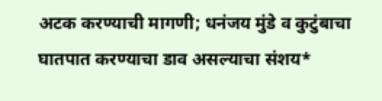अटक करण्याची मागणी; धनंजय मुंडे व कुटुंबाचा घातपात करण्याचा डाव असल्याचा संशय*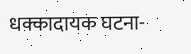धक्कादायक घटना-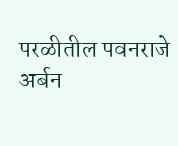परळीतील पवनराजे अर्बन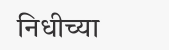निधीच्या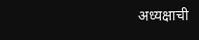अध्यक्षाची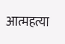आत्महत्या